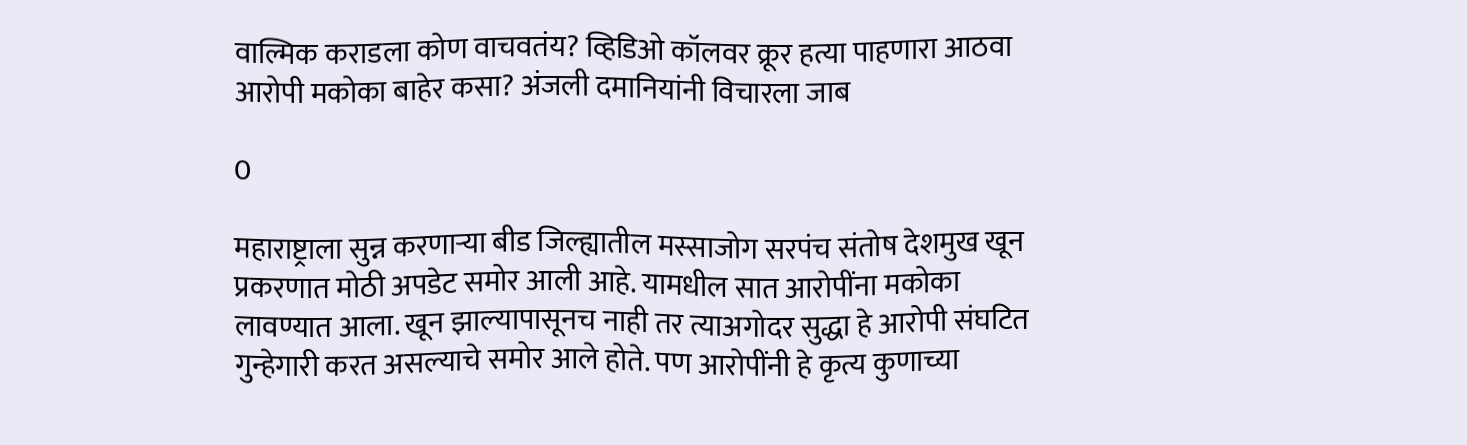वाल्मिक कराडला कोण वाचवतंय? व्हिडिओ कॉलवर क्रूर हत्या पाहणारा आठवा आरोपी मकोका बाहेर कसा? अंजली दमानियांनी विचारला जाब

0

महाराष्ट्राला सुन्न करणाऱ्या बीड जिल्ह्यातील मस्साजोग सरपंच संतोष देशमुख खून प्रकरणात मोठी अपडेट समोर आली आहे. यामधील सात आरोपींना मकोका लावण्यात आला. खून झाल्यापासूनच नाही तर त्याअगोदर सुद्धा हे आरोपी संघटित गुन्हेगारी करत असल्याचे समोर आले होते. पण आरोपींनी हे कृत्य कुणाच्या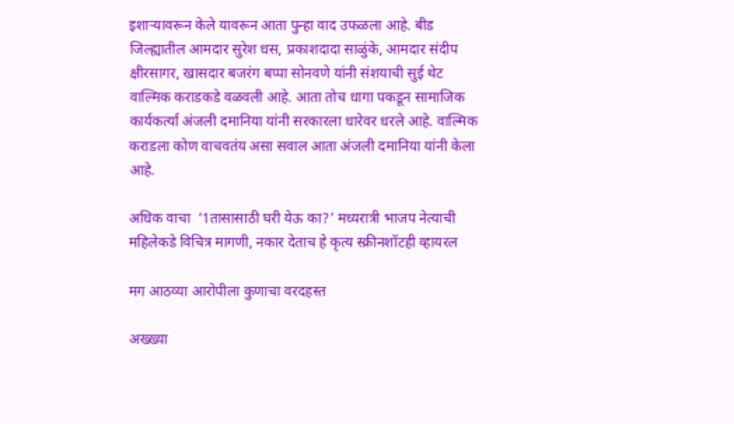इशाऱ्यावरून केले यावरून आता पुन्हा वाद उफळला आहे. बीड जिल्ह्यातील आमदार सुरेश धस, प्रकाशदादा साळुंके, आमदार संदीप क्षीरसागर, खासदार बजरंग बप्पा सोनवणे यांनी संशयाची सुई थेट वाल्मिक कराडकडे वळवली आहे. आता तोच धागा पकडून सामाजिक कार्यकर्त्या अंजली दमानिया यांनी सरकारला धारेवर धरले आहे. वाल्मिक कराडला कोण वाचवतंय असा सवाल आता अंजली दमानिया यांनी केला आहे.

अधिक वाचा  ‘1तासासाठी घरी येऊ का?’ मध्यरात्री भाजप नेत्याची महिलेकडे विचित्र मागणी, नकार देताच हे कृत्य स्क्रीनशॉटही व्हायरल

मग आठव्या आरोपीला कुणाचा वरदहस्त

अख्ख्या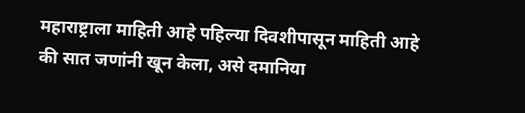महाराष्ट्राला माहिती आहे पहिल्या दिवशीपासून माहिती आहे की सात जणांनी खून केला, असे दमानिया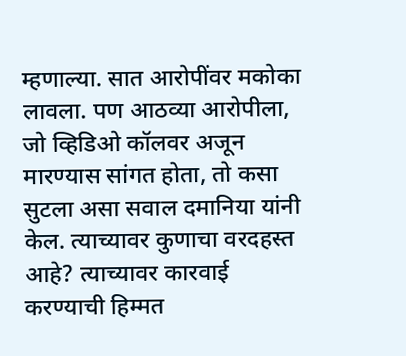म्हणाल्या. सात आरोपींवर मकोका लावला. पण आठव्या आरोपीला, जो व्हिडिओ कॉलवर अजून मारण्यास सांगत होता, तो कसा सुटला असा सवाल दमानिया यांनी केल. त्याच्यावर कुणाचा वरदहस्त आहे? त्याच्यावर कारवाई करण्याची हिम्मत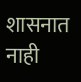शासनात नाही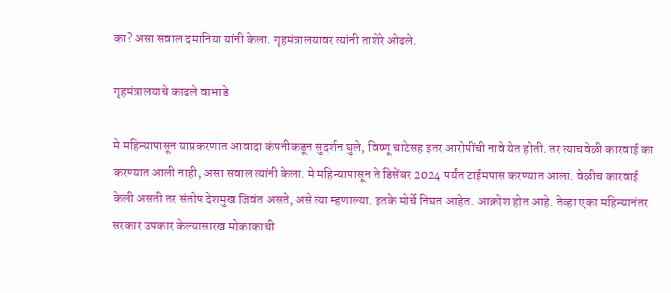का? असा सवाल दमानिया यांनी केला. गृहमंत्रालयावर त्यांनी ताशेरे ओढले.

गृहमंत्रालयाचे काढले वाभाडे

मे महिन्यापासून याप्रकरणात आवादा कंपनीकडून सुदर्शन घुले, विष्णू चाटेसह इतर आरोपींची नावे येत होती. तर त्याचवेळी कारवाई का करण्यात आली नाही, असा सवाल त्यांनी केला. मे महिन्यापासून ते डिसेंबर 2024 पर्यंत टाईमपास करण्यात आला. वेळीच कारवाई केली असती तर संतोष देशमुख जिवंत असते, असे त्या म्हणाल्या. इतके मोर्चे निघत आहेत. आक्रोश होत आहे. तेव्हा एका महिन्यानंतर सरकार उपकार केल्यासारख मोकाकाची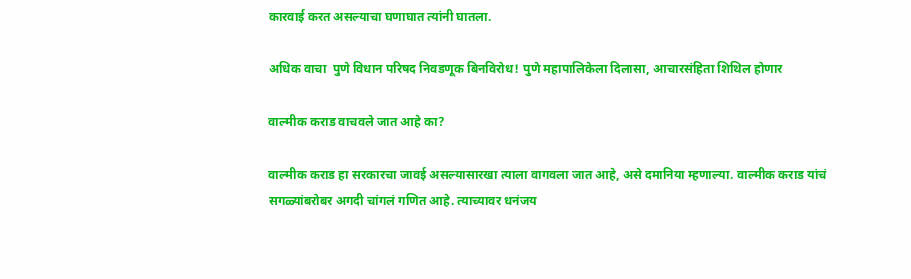कारवाई करत असल्याचा घणाघात त्यांनी घातला.

अधिक वाचा  पुणे विधान परिषद निवडणूक बिनविरोध! पुणे महापालिकेला दिलासा, आचारसंहिता शिथिल होणार

वाल्मीक कराड वाचवले जात आहे का?

वाल्मीक कराड हा सरकारचा जावई असल्यासारखा त्याला वागवला जात आहे, असे दमानिया म्हणाल्या. वाल्मीक कराड यांचं सगळ्यांबरोबर अगदी चांगलं गणित आहे. त्याच्यावर धनंजय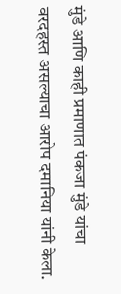मुंडे आणि काही प्रमाणात पंकजा मुंडे यांचा वरदहस्त असल्याचा आरोप दमानिया यांनी केला.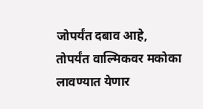जोपर्यंत दबाव आहे, तोपर्यंत वाल्मिकवर मकोका लावण्यात येणार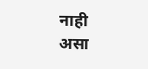नाही असा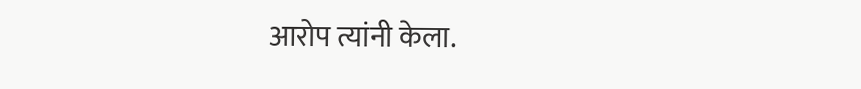आरोप त्यांनी केला.